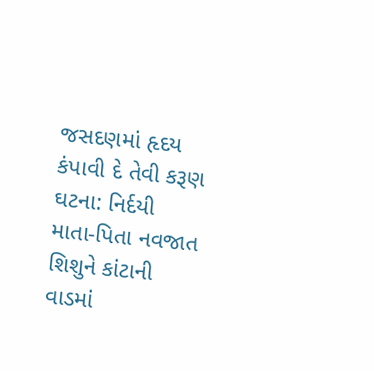જસદણમાં હૃદય કંપાવી દે તેવી કરૂણ ઘટના: નિર્દયી માતા-પિતા નવજાત શિશુને કાંટાની વાડમાં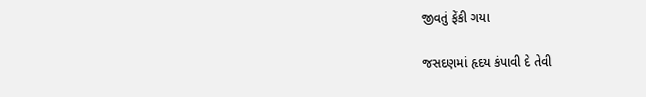જીવતું ફેંકી ગયા

જસદણમાં હૃદય કંપાવી દે તેવી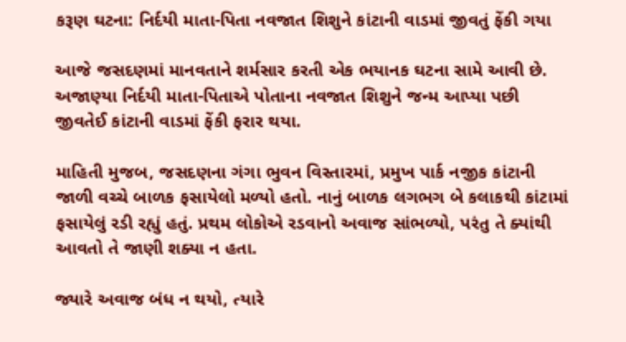કરૂણ ઘટના: નિર્દયી માતા-પિતા નવજાત શિશુને કાંટાની વાડમાં જીવતું ફેંકી ગયા

આજે જસદણમાં માનવતાને શર્મસાર કરતી એક ભયાનક ઘટના સામે આવી છે. અજાણ્યા નિર્દયી માતા-પિતાએ પોતાના નવજાત શિશુને જન્મ આપ્યા પછી જીવતેઈ કાંટાની વાડમાં ફેંકી ફરાર થયા.

માહિતી મુજબ, જસદણના ગંગા ભુવન વિસ્તારમાં, પ્રમુખ પાર્ક નજીક કાંટાની જાળી વચ્ચે બાળક ફસાયેલો મળ્યો હતો. નાનું બાળક લગભગ બે કલાકથી કાંટામાં ફસાયેલું રડી રહ્યું હતું. પ્રથમ લોકોએ રડવાનો અવાજ સાંભળ્યો, પરંતુ તે ક્યાંથી આવતો તે જાણી શક્યા ન હતા.

જ્યારે અવાજ બંધ ન થયો, ત્યારે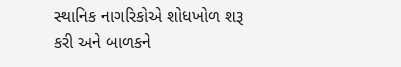સ્થાનિક નાગરિકોએ શોધખોળ શરૂ કરી અને બાળકને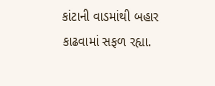કાંટાની વાડમાંથી બહાર કાઢવામાં સફળ રહ્યા.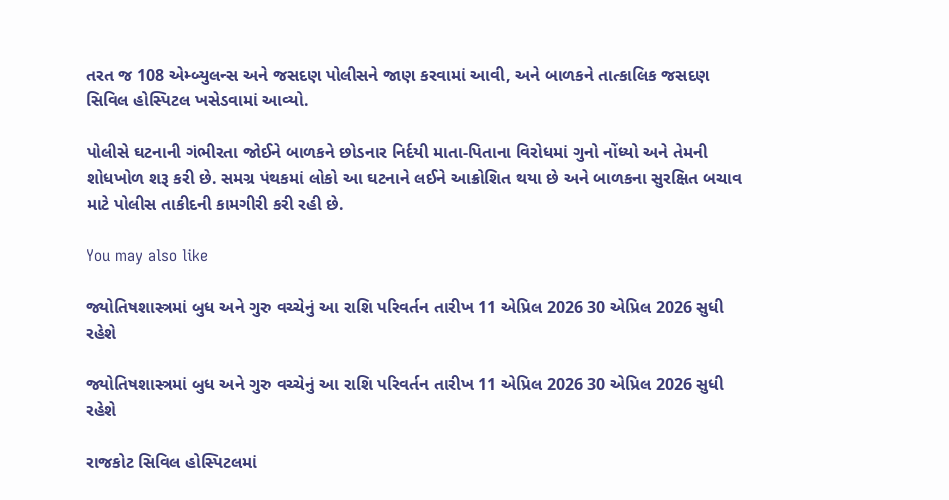તરત જ 108 એમ્બ્યુલન્સ અને જસદણ પોલીસને જાણ કરવામાં આવી, અને બાળકને તાત્કાલિક જસદણ સિવિલ હોસ્પિટલ ખસેડવામાં આવ્યો.

પોલીસે ઘટનાની ગંભીરતા જોઈને બાળકને છોડનાર નિર્દયી માતા-પિતાના વિરોધમાં ગુનો નોંધ્યો અને તેમની શોધખોળ શરૂ કરી છે. સમગ્ર પંથકમાં લોકો આ ઘટનાને લઈને આક્રોશિત થયા છે અને બાળકના સુરક્ષિત બચાવ માટે પોલીસ તાકીદની કામગીરી કરી રહી છે.

You may also like

જ્યોતિષશાસ્ત્રમાં બુધ અને ગુરુ વચ્ચેનું આ રાશિ પરિવર્તન તારીખ 11 એપ્રિલ 2026 30 એપ્રિલ 2026 સુધી રહેશે

જ્યોતિષશાસ્ત્રમાં બુધ અને ગુરુ વચ્ચેનું આ રાશિ પરિવર્તન તારીખ 11 એપ્રિલ 2026 30 એપ્રિલ 2026 સુધી રહેશે

રાજકોટ સિવિલ હોસ્પિટલમાં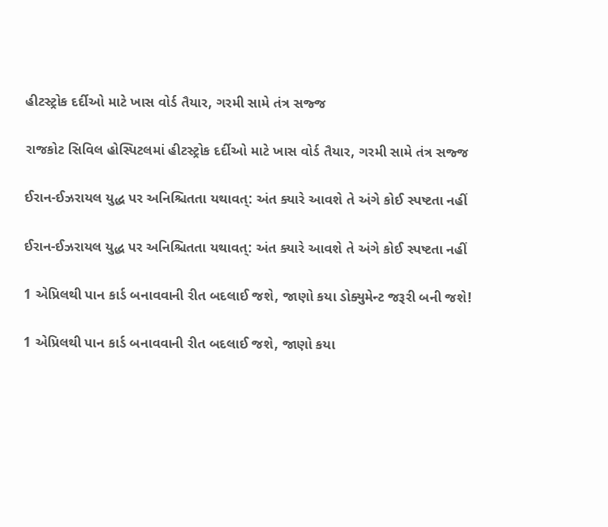હીટસ્ટ્રોક દર્દીઓ માટે ખાસ વોર્ડ તૈયાર, ગરમી સામે તંત્ર સજ્જ

રાજકોટ સિવિલ હોસ્પિટલમાં હીટસ્ટ્રોક દર્દીઓ માટે ખાસ વોર્ડ તૈયાર, ગરમી સામે તંત્ર સજ્જ

ઈરાન-ઈઝરાયલ યુદ્ધ પર અનિશ્ચિતતા યથાવત્: અંત ક્યારે આવશે તે અંગે કોઈ સ્પષ્ટતા નહીં

ઈરાન-ઈઝરાયલ યુદ્ધ પર અનિશ્ચિતતા યથાવત્: અંત ક્યારે આવશે તે અંગે કોઈ સ્પષ્ટતા નહીં

1 એપ્રિલથી પાન કાર્ડ બનાવવાની રીત બદલાઈ જશે, જાણો કયા ડોક્યુમેન્ટ જરૂરી બની જશે!

1 એપ્રિલથી પાન કાર્ડ બનાવવાની રીત બદલાઈ જશે, જાણો કયા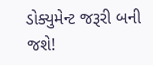ડોક્યુમેન્ટ જરૂરી બની જશે!